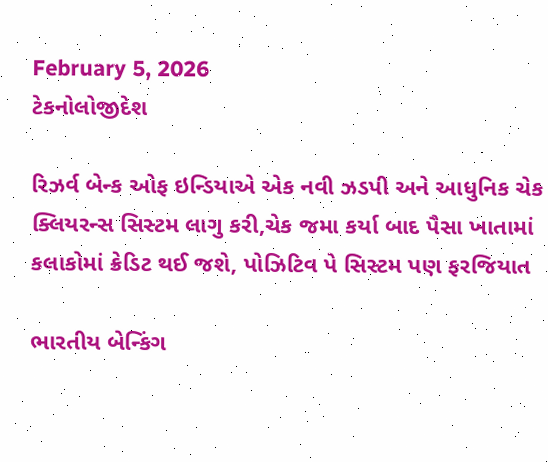February 5, 2026
ટેકનોલોજીદેશ

રિઝર્વ બેન્‍ક ઓફ ઇન્‍ડિયાએ એક નવી ઝડપી અને આધુનિક ચેક ક્‍લિયરન્‍સ સિસ્‍ટમ લાગુ કરી,ચેક જમા કર્યા બાદ પૈસા ખાતામાં કલાકોમાં ક્રેડિટ થઈ જશે, પોઝિટિવ પે સિસ્‍ટમ પણ ફરજિયાત

ભારતીય બેન્‍કિંગ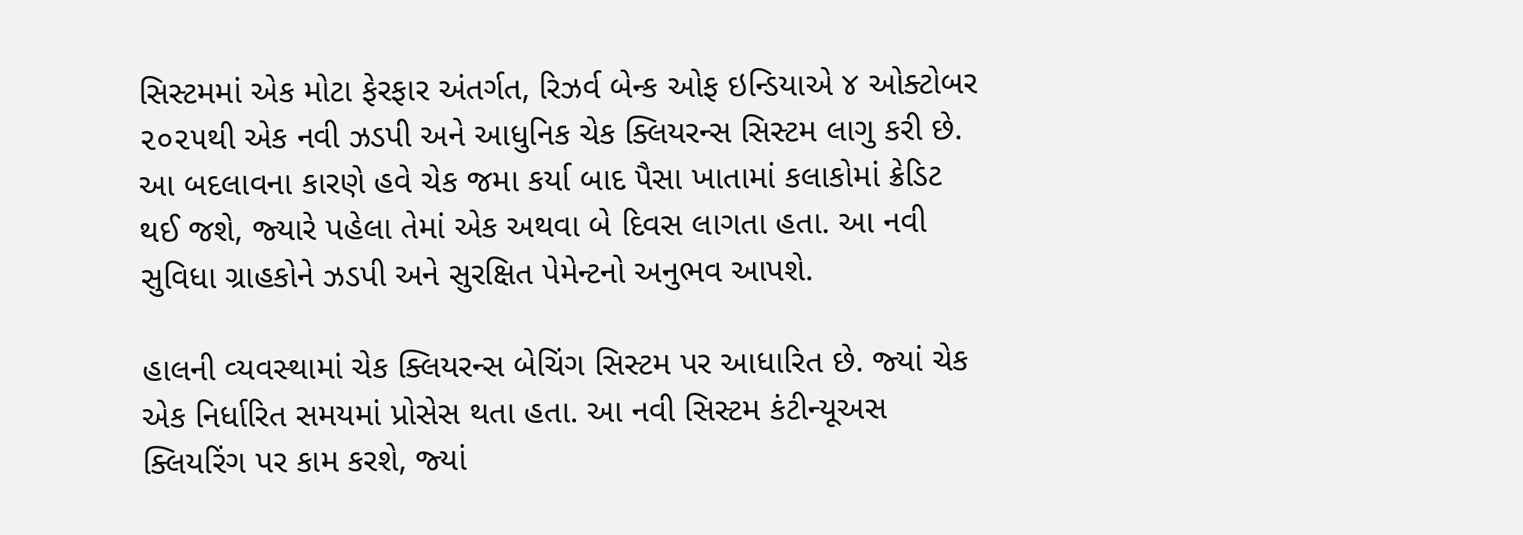સિસ્‍ટમમાં એક મોટા ફેરફાર અંતર્ગત, રિઝર્વ બેન્‍ક ઓફ ઇન્‍ડિયાએ ૪ ઓક્‍ટોબર ૨૦૨૫થી એક નવી ઝડપી અને આધુનિક ચેક ક્‍લિયરન્‍સ સિસ્‍ટમ લાગુ કરી છે. આ બદલાવના કારણે હવે ચેક જમા કર્યા બાદ પૈસા ખાતામાં કલાકોમાં ક્રેડિટ થઈ જશે, જ્‍યારે પહેલા તેમાં એક અથવા બે દિવસ લાગતા હતા. આ નવી સુવિધા ગ્રાહકોને ઝડપી અને સુરક્ષિત પેમેન્‍ટનો અનુભવ આપશે.

હાલની વ્‍યવસ્‍થામાં ચેક ક્‍લિયરન્‍સ બેચિંગ સિસ્‍ટમ પર આધારિત છે. જ્‍યાં ચેક એક નિર્ધારિત સમયમાં પ્રોસેસ થતા હતા. આ નવી સિસ્‍ટમ કંટીન્‍યૂઅસ ક્‍લિયરિંગ પર કામ કરશે, જ્‍યાં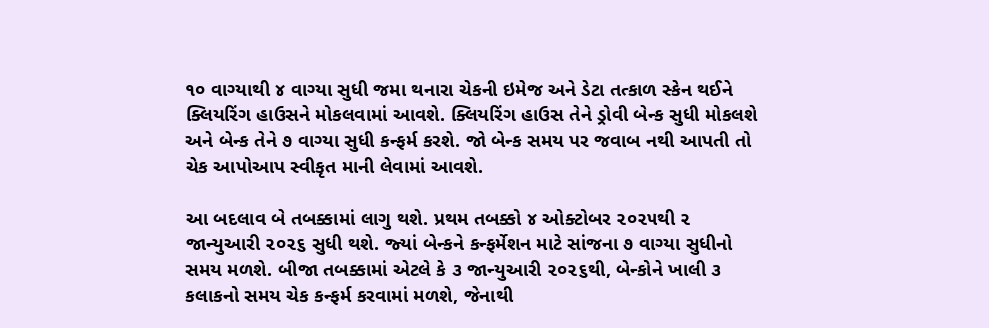૧૦ વાગ્‍યાથી ૪ વાગ્‍યા સુધી જમા થનારા ચેકની ઇમેજ અને ડેટા તત્‍કાળ સ્‍કેન થઈને ક્‍લિયરિંગ હાઉસને મોકલવામાં આવશે. ક્‍લિયરિંગ હાઉસ તેને ડ્રોવી બેન્‍ક સુધી મોકલશે અને બેન્‍ક તેને ૭ વાગ્‍યા સુધી કન્‍ફર્મ કરશે. જો બેન્‍ક સમય પર જવાબ નથી આપતી તો ચેક આપોઆપ સ્‍વીકૃત માની લેવામાં આવશે.

આ બદલાવ બે તબક્કામાં લાગુ થશે. પ્રથમ તબક્કો ૪ ઓક્‍ટોબર ૨૦૨૫થી ૨ જાન્‍યુઆરી ૨૦૨૬ સુધી થશે. જ્‍યાં બેન્‍કને કન્‍ફર્મેશન માટે સાંજના ૭ વાગ્‍યા સુધીનો સમય મળશે. બીજા તબક્કામાં એટલે કે ૩ જાન્‍યુઆરી ૨૦૨૬થી, બેન્‍કોને ખાલી ૩ કલાકનો સમય ચેક કન્‍ફર્મ કરવામાં મળશે, જેનાથી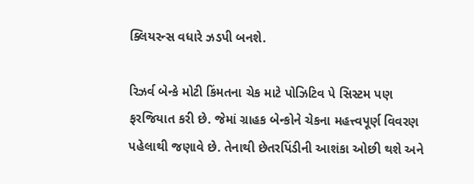ક્‍લિયરન્‍સ વધારે ઝડપી બનશે.

રિઝર્વ બેન્‍કે મોટી કિંમતના ચેક માટે પોઝિટિવ પે સિસ્‍ટમ પણ ફરજિયાત કરી છે. જેમાં ગ્રાહક બેન્‍કોને ચેકના મહત્ત્વપૂર્ણ વિવરણ પહેલાથી જણાવે છે. તેનાથી છેતરપિંડીની આશંકા ઓછી થશે અને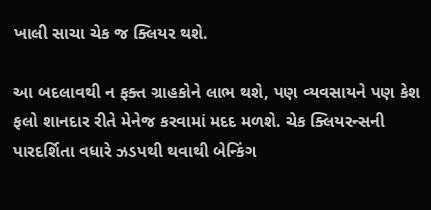ખાલી સાચા ચેક જ ક્‍લિયર થશે.

આ બદલાવથી ન ફક્‍ત ગ્રાહકોને લાભ થશે, પણ વ્‍યવસાયને પણ કેશ ફલો શાનદાર રીતે મેનેજ કરવામાં મદદ મળશે. ચેક ક્‍લિયરન્‍સની પારદર્શિતા વધારે ઝડપથી થવાથી બેન્‍કિંગ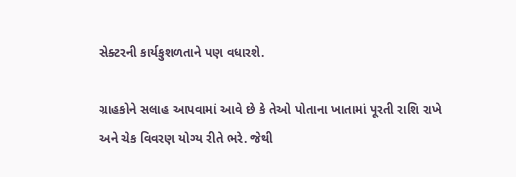સેક્‍ટરની કાર્યકુશળતાને પણ વધારશે.

ગ્રાહકોને સલાહ આપવામાં આવે છે કે તેઓ પોતાના ખાતામાં પૂરતી રાશિ રાખે અને ચેક વિવરણ યોગ્‍ય રીતે ભરે. જેથી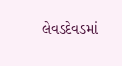લેવડદેવડમાં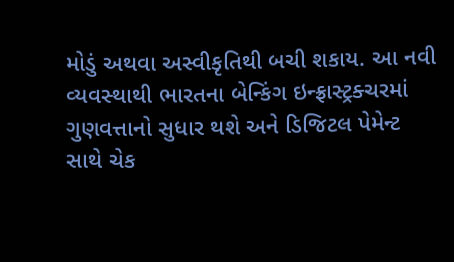મોડું અથવા અસ્‍વીકૃતિથી બચી શકાય. આ નવી વ્‍યવસ્‍થાથી ભારતના બેન્‍કિંગ ઇન્‍ફ્રાસ્‍ટ્રક્‍ચરમાં ગુણવત્તાનો સુધાર થશે અને ડિજિટલ પેમેન્‍ટ સાથે ચેક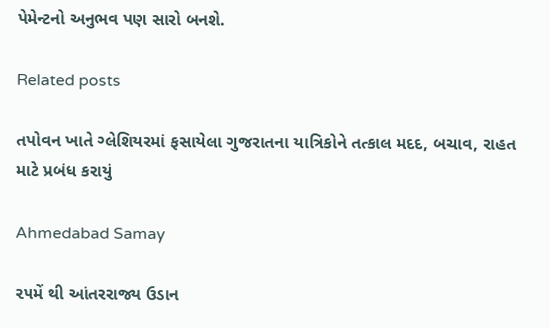પેમેન્‍ટનો અનુભવ પણ સારો બનશે.

Related posts

તપોવન ખાતે ગ્લેશિયરમાં ફસાયેલા ગુજરાતના યાત્રિકોને તત્કાલ મદદ, બચાવ, રાહત  માટે પ્રબંધ કરાયું

Ahmedabad Samay

૨૫મેં થી આંતરરાજ્ય ઉડાન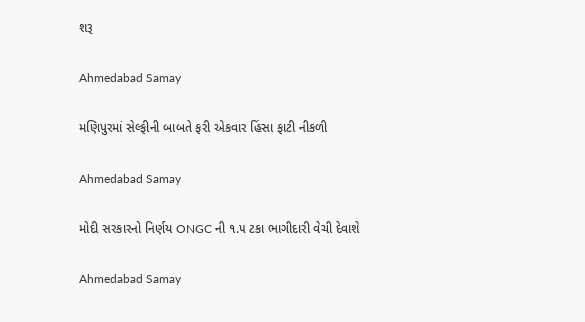શરૂ

Ahmedabad Samay

મણિપુરમાં સેલ્ફીની બાબતે ફરી એકવાર હિંસા ફાટી નીકળી

Ahmedabad Samay

મોદી સરકારનો નિર્ણય ONGC ની ૧.૫ ટકા ભાગીદારી વેચી દેવાશે

Ahmedabad Samay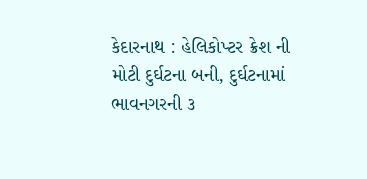કેદારનાથ : હેલિકોપ્‍ટર ક્રેશ ની મોટી દુર્ઘટના બની, દુર્ઘટનામાં ભાવનગરની ૩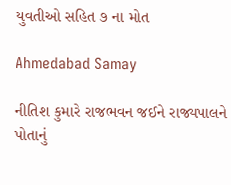યુવતીઓ સહિત ૭ ના મોત

Ahmedabad Samay

નીતિશ કુમારે રાજભવન જઈને રાજ્યપાલને પોતાનું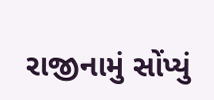રાજીનામું સોંપ્યું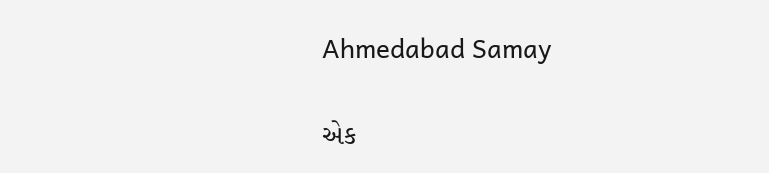Ahmedabad Samay

એક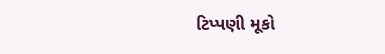ટિપ્પણી મૂકો